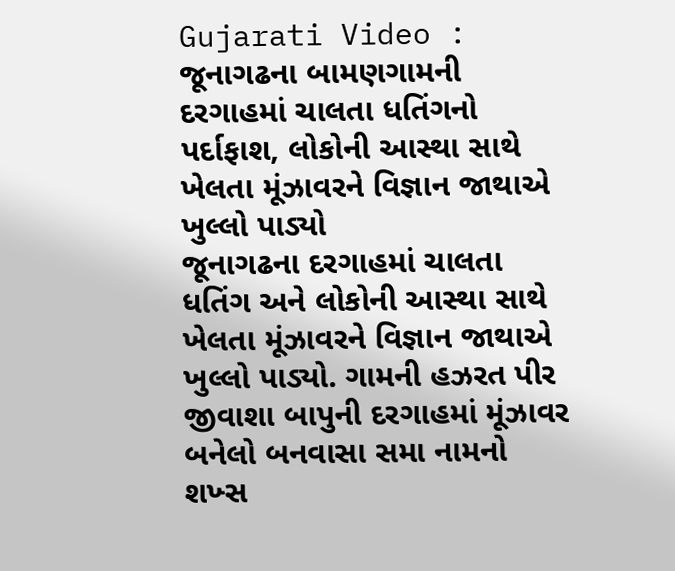Gujarati Video : જૂનાગઢના બામણગામની દરગાહમાં ચાલતા ધતિંગનો પર્દાફાશ, લોકોની આસ્થા સાથે ખેલતા મૂંઝાવરને વિજ્ઞાન જાથાએ ખુલ્લો પાડ્યો
જૂનાગઢના દરગાહમાં ચાલતા ધતિંગ અને લોકોની આસ્થા સાથે ખેલતા મૂંઝાવરને વિજ્ઞાન જાથાએ ખુલ્લો પાડ્યો. ગામની હઝરત પીર જીવાશા બાપુની દરગાહમાં મૂંઝાવર બનેલો બનવાસા સમા નામનો શખ્સ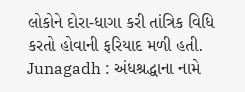લોકોને દોરા-ધાગા કરી તાંત્રિક વિધિ કરતો હોવાની ફરિયાદ મળી હતી.
Junagadh : અંધશ્રદ્ધાના નામે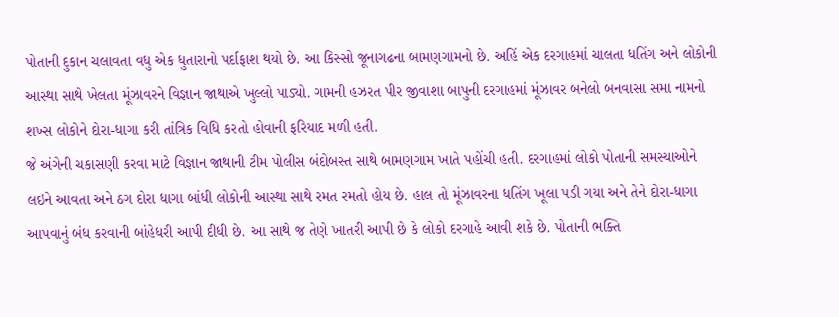પોતાની દુકાન ચલાવતા વધુ એક ધુતારાનો પર્દાફાશ થયો છે. આ કિસ્સો જૂનાગઢના બામણગામનો છે. અહિં એક દરગાહમાં ચાલતા ધતિંગ અને લોકોની આસ્થા સાથે ખેલતા મૂંઝાવરને વિજ્ઞાન જાથાએ ખુલ્લો પાડ્યો. ગામની હઝરત પીર જીવાશા બાપુની દરગાહમાં મૂંઝાવર બનેલો બનવાસા સમા નામનો શખ્સ લોકોને દોરા-ધાગા કરી તાંત્રિક વિધિ કરતો હોવાની ફરિયાદ મળી હતી.
જે અંગેની ચકાસણી કરવા માટે વિજ્ઞાન જાથાની ટીમ પોલીસ બંદોબસ્ત સાથે બામણગામ ખાતે પહોંચી હતી. દરગાહમાં લોકો પોતાની સમસ્યાઓને લઇને આવતા અને ઠગ દોરા ધાગા બાંધી લોકોની આસ્થા સાથે રમત રમતો હોય છે. હાલ તો મૂંઝાવરના ધતિંગ ખૂલા પડી ગયા અને તેને દોરા-ધાગા આપવાનું બંધ કરવાની બાંહેધરી આપી દીધી છે. આ સાથે જ તેણે ખાતરી આપી છે કે લોકો દરગાહે આવી શકે છે. પોતાની ભક્તિ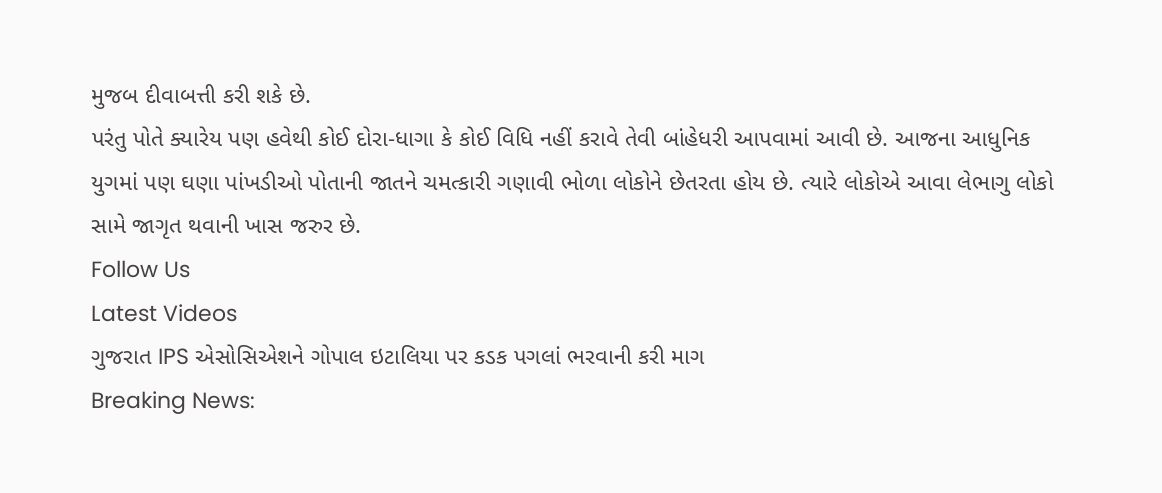મુજબ દીવાબત્તી કરી શકે છે.
પરંતુ પોતે ક્યારેય પણ હવેથી કોઈ દોરા-ધાગા કે કોઈ વિધિ નહીં કરાવે તેવી બાંહેધરી આપવામાં આવી છે. આજના આધુનિક યુગમાં પણ ઘણા પાંખડીઓ પોતાની જાતને ચમત્કારી ગણાવી ભોળા લોકોને છેતરતા હોય છે. ત્યારે લોકોએ આવા લેભાગુ લોકો સામે જાગૃત થવાની ખાસ જરુર છે.
Follow Us
Latest Videos
ગુજરાત IPS એસોસિએશને ગોપાલ ઇટાલિયા પર કડક પગલાં ભરવાની કરી માગ
Breaking News: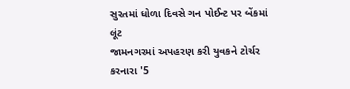સુરતમાં ધોળા દિવસે ગન પોઈન્ટ પર બેંકમાં લૂંટ
જામનગરમાં અપહરણ કરી યુવકને ટોર્ચર કરનારા '5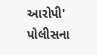આરોપી' પોલીસના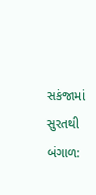સકંજામાં
સુરતથી બંગાળ: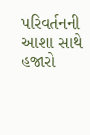પરિવર્તનની આશા સાથે હજારો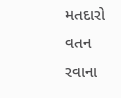મતદારો વતન રવાના